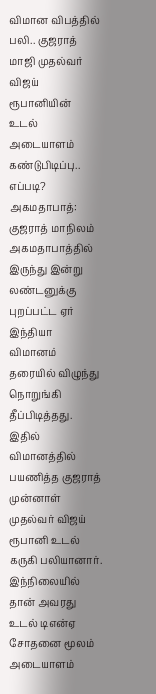விமான விபத்தில் பலி.. குஜராத் மாஜி முதல்வர் விஜய் ரூபானியின் உடல் அடையாளம் கண்டுபிடிப்பு.. எப்படி?
அகமதாபாத்: குஜராத் மாநிலம் அகமதாபாத்தில் இருந்து இன்று லண்டனுக்கு புறப்பட்ட ஏர் இந்தியா விமானம் தரையில் விழுந்து நொறுங்கி தீப்பிடித்தது. இதில் விமானத்தில் பயணித்த குஜராத் முன்னாள் முதல்வர் விஜய் ரூபானி உடல் கருகி பலியானார். இந்நிலையில் தான் அவரது உடல் டிஎன்ஏ சோதனை மூலம் அடையாளம்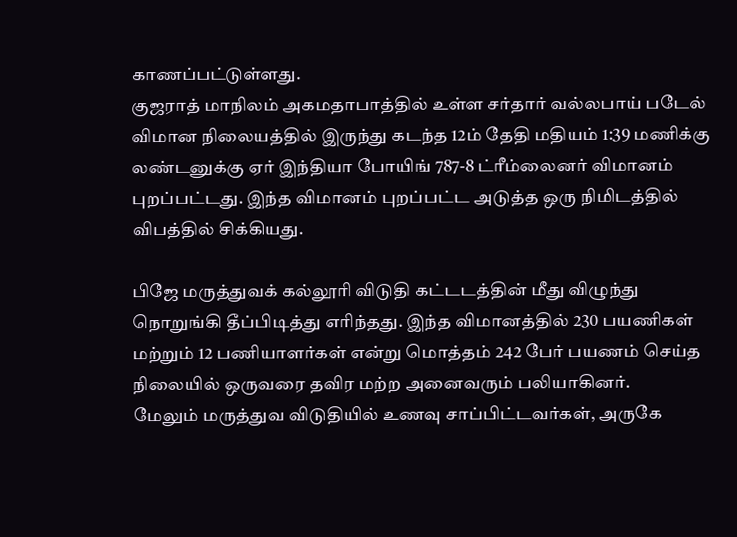காணப்பட்டுள்ளது.
குஜராத் மாநிலம் அகமதாபாத்தில் உள்ள சர்தார் வல்லபாய் படேல் விமான நிலையத்தில் இருந்து கடந்த 12ம் தேதி மதியம் 1:39 மணிக்கு லண்டனுக்கு ஏர் இந்தியா போயிங் 787-8 ட்ரீம்லைனர் விமானம் புறப்பட்டது. இந்த விமானம் புறப்பட்ட அடுத்த ஒரு நிமிடத்தில் விபத்தில் சிக்கியது.

பிஜே மருத்துவக் கல்லூரி விடுதி கட்டடத்தின் மீது விழுந்து நொறுங்கி தீப்பிடித்து எரிந்தது. இந்த விமானத்தில் 230 பயணிகள் மற்றும் 12 பணியாளர்கள் என்று மொத்தம் 242 பேர் பயணம் செய்த நிலையில் ஒருவரை தவிர மற்ற அனைவரும் பலியாகினர்.
மேலும் மருத்துவ விடுதியில் உணவு சாப்பிட்டவர்கள், அருகே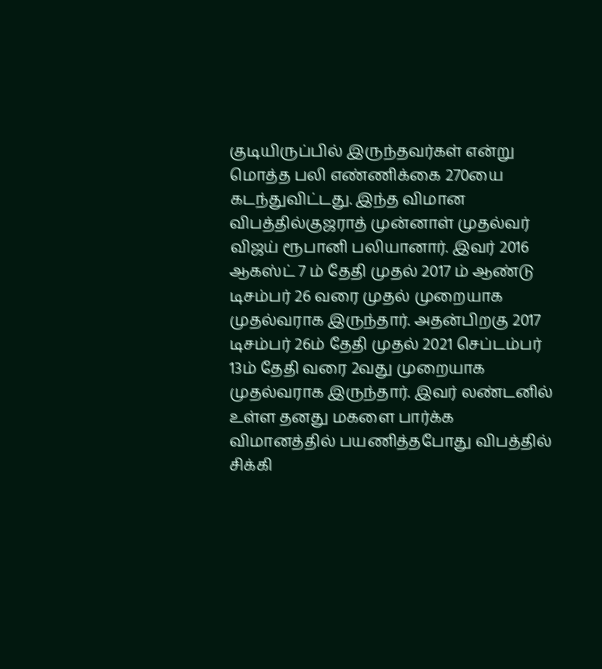குடியிருப்பில் இருந்தவர்கள் என்று மொத்த பலி எண்ணிக்கை 270யை கடந்துவிட்டது. இந்த விமான விபத்தில்குஜராத் முன்னாள் முதல்வர் விஜய் ரூபானி பலியானார். இவர் 2016 ஆகஸ்ட் 7 ம் தேதி முதல் 2017 ம் ஆண்டு டிசம்பர் 26 வரை முதல் முறையாக முதல்வராக இருந்தார். அதன்பிறகு 2017 டிசம்பர் 26ம் தேதி முதல் 2021 செப்டம்பர் 13ம் தேதி வரை 2வது முறையாக முதல்வராக இருந்தார். இவர் லண்டனில் உள்ள தனது மகளை பார்க்க விமானத்தில் பயணித்தபோது விபத்தில் சிக்கி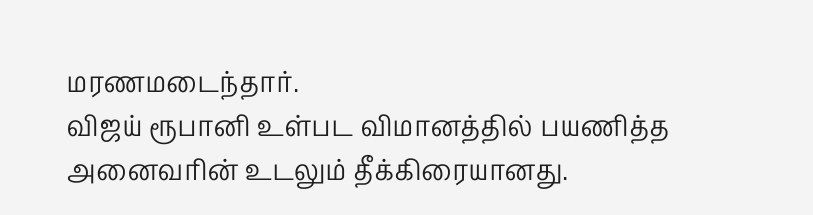மரணமடைந்தார்.
விஜய் ரூபானி உள்பட விமானத்தில் பயணித்த அனைவரின் உடலும் தீக்கிரையானது.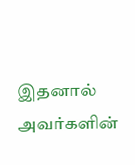இதனால் அவர்களின்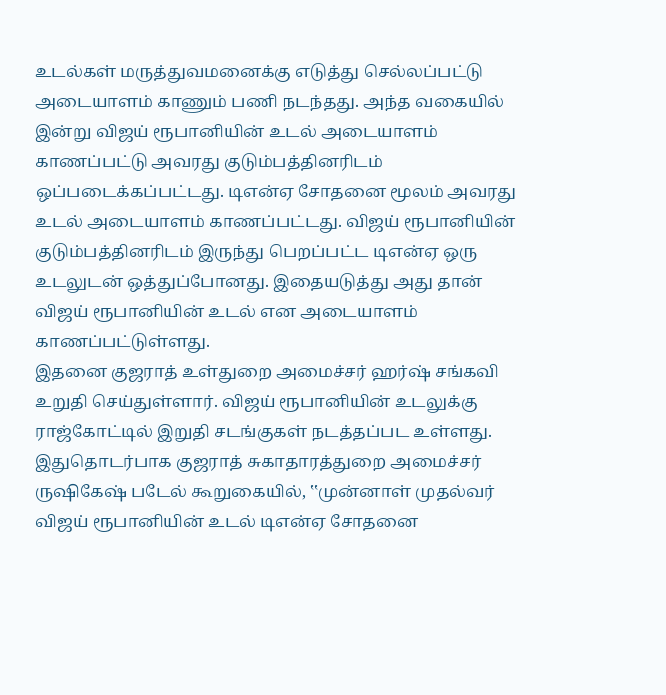உடல்கள் மருத்துவமனைக்கு எடுத்து செல்லப்பட்டு அடையாளம் காணும் பணி நடந்தது. அந்த வகையில் இன்று விஜய் ரூபானியின் உடல் அடையாளம் காணப்பட்டு அவரது குடும்பத்தினரிடம் ஒப்படைக்கப்பட்டது. டிஎன்ஏ சோதனை மூலம் அவரது உடல் அடையாளம் காணப்பட்டது. விஜய் ரூபானியின் குடும்பத்தினரிடம் இருந்து பெறப்பட்ட டிஎன்ஏ ஒரு உடலுடன் ஒத்துப்போனது. இதையடுத்து அது தான் விஜய் ரூபானியின் உடல் என அடையாளம் காணப்பட்டுள்ளது.
இதனை குஜராத் உள்துறை அமைச்சர் ஹர்ஷ் சங்கவி உறுதி செய்துள்ளார். விஜய் ரூபானியின் உடலுக்கு ராஜ்கோட்டில் இறுதி சடங்குகள் நடத்தப்பட உள்ளது. இதுதொடர்பாக குஜராத் சுகாதாரத்துறை அமைச்சர் ருஷிகேஷ் படேல் கூறுகையில், ‛‛முன்னாள் முதல்வர் விஜய் ரூபானியின் உடல் டிஎன்ஏ சோதனை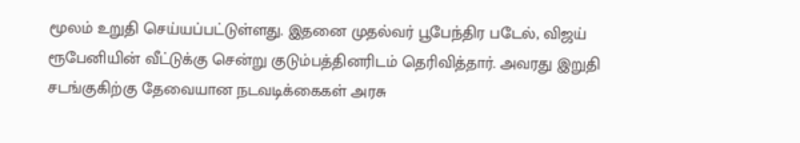மூலம் உறுதி செய்யப்பட்டுள்ளது. இதனை முதல்வர் பூபேந்திர படேல், விஜய் ரூபேனியின் வீட்டுக்கு சென்று குடும்பத்தினரிடம் தெரிவித்தார். அவரது இறுதி சடங்குகிற்கு தேவையான நடவடிக்கைகள் அரசு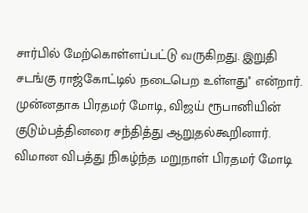சார்பில் மேற்கொள்ளப்பட்டு வருகிறது. இறுதி சடங்கு ராஜ்கோட்டில் நடைபெற உள்ளது'' என்றார்.
முன்னதாக பிரதமர் மோடி, விஜய் ரூபானியின் குடும்பத்தினரை சந்தித்து ஆறுதல்கூறினார். விமான விபத்து நிகழ்ந்த மறுநாள் பிரதமர் மோடி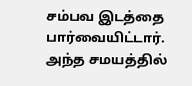சம்பவ இடத்தை பார்வையிட்டார். அந்த சமயத்தில்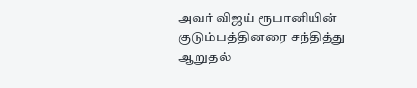அவர் விஜய் ரூபானியின் குடும்பத்தினரை சந்தித்து ஆறுதல்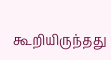கூறியிருந்தது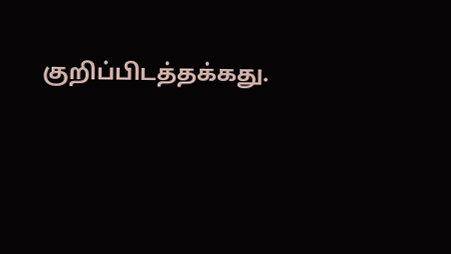குறிப்பிடத்தக்கது.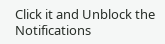Click it and Unblock the Notifications